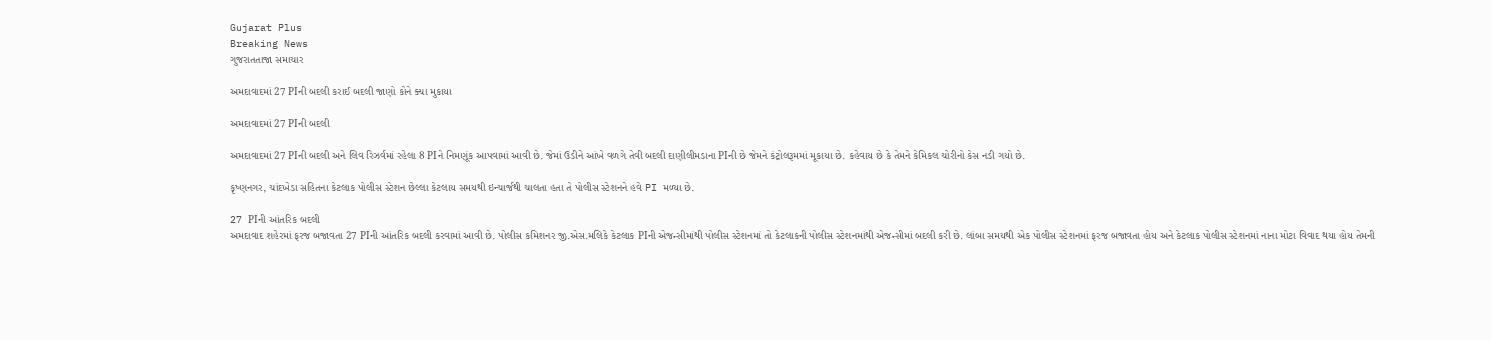Gujarat Plus
Breaking News
ગુજરાતતાજા સમાચાર

અમદાવાદમાં 27 PIની બદલી કરાઈ બદલી જાણો કોને ક્યા મુકાયા

અમદાવાદમાં 27 PIની બદલી

અમદાવાદમાં 27 PIની બદલી અને લિવ રિઝર્વમાં રહેલા 8 PIને નિમણૂંક આપવામાં આવી છે. જેમાં ઉડીને આંખે વળગે તેવી બદલી દાણીલીમડાના PIની છે જેમને કંટ્રોલરૂમમાં મૂકાયા છે. કહેવાય છે કે તેમને કેમિકલ ચોરીનો કેસ નડી ગયો છે.

કૃષ્ણનગર, ચાંદખેડા સહિતના કેટલાક પોલીસ સ્ટેશન છેલ્લા કેટલાય સમયથી ઇન્ચાર્જથી ચાલતા હતા તે પોલીસ સ્ટેશનને હવે PI મળ્યા છે.

27 PIની આંતરિક બદલી
અમદાવાદ શહેરમાં ફરજ બજાવતા 27 PIની આંતરિક બદલી કરવામાં આવી છે. પોલીસ કમિશનર જી.એસ.મલિકે કેટલાક PIની એજન્સીમાંથી પોલીસ સ્ટેશનમાં તો કેટલાકની પોલીસ સ્ટેશનમાંથી એજન્સીમાં બદલી કરી છે. લાંબા સમયથી એક પોલીસ સ્ટેશનમાં ફરજ બજાવતા હોય અને કેટલાક પોલીસ સ્ટેશનમાં નાના મોટા વિવાદ થયા હોય તેમની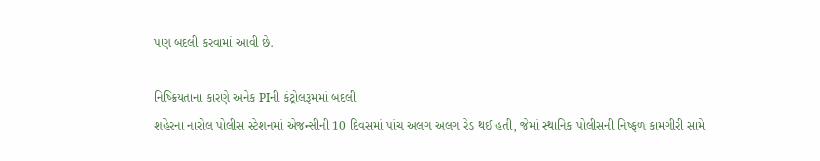પણ બદલી કરવામાં આવી છે.

નિષ્ક્રિયતાના કારણે અનેક PIની કંટ્રોલરૂમમાં બદલી
શહેરના નારોલ પોલીસ સ્ટેશનમાં એજન્સીની 10 દિવસમાં પાંચ અલગ અલગ રેડ થઈ હતી, જેમાં સ્થાનિક પોલીસની નિષ્ફળ કામગીરી સામે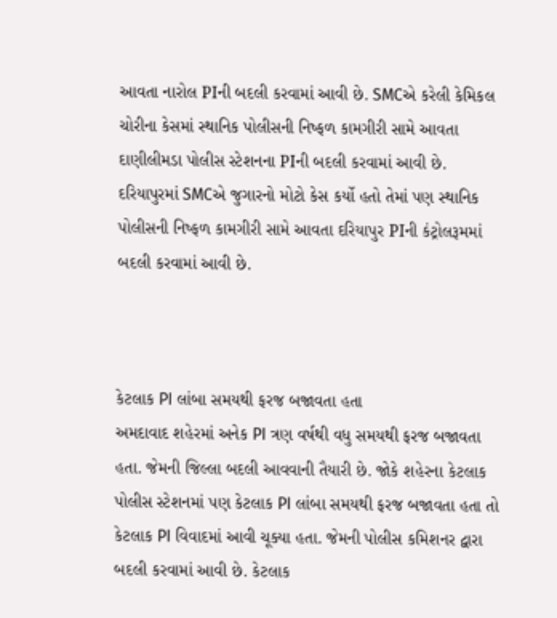આવતા નારોલ PIની બદલી કરવામાં આવી છે. SMCએ કરેલી કેમિકલ ચોરીના કેસમાં સ્થાનિક પોલીસની નિષ્ફળ કામગીરી સામે આવતા દાણીલીમડા પોલીસ સ્ટેશનના PIની બદલી કરવામાં આવી છે. દરિયાપુરમાં SMCએ જુગારનો મોટો કેસ કર્યો હતો તેમાં પણ સ્થાનિક પોલીસની નિષ્ફળ કામગીરી સામે આવતા દરિયાપુર PIની કંટ્રોલરૂમમાં બદલી કરવામાં આવી છે.



કેટલાક PI લાંબા સમયથી ફરજ બજાવતા હતા
અમદાવાદ શહેરમાં અનેક PI ત્રણ વર્ષથી વધુ સમયથી ફરજ બજાવતા હતા. જેમની જિલ્લા બદલી આવવાની તૈયારી છે. જોકે શહેરના કેટલાક પોલીસ સ્ટેશનમાં પણ કેટલાક PI લાંબા સમયથી ફરજ બજાવતા હતા તો કેટલાક PI વિવાદમાં આવી ચૂક્યા હતા. જેમની પોલીસ કમિશનર દ્વારા બદલી કરવામાં આવી છે. કેટલાક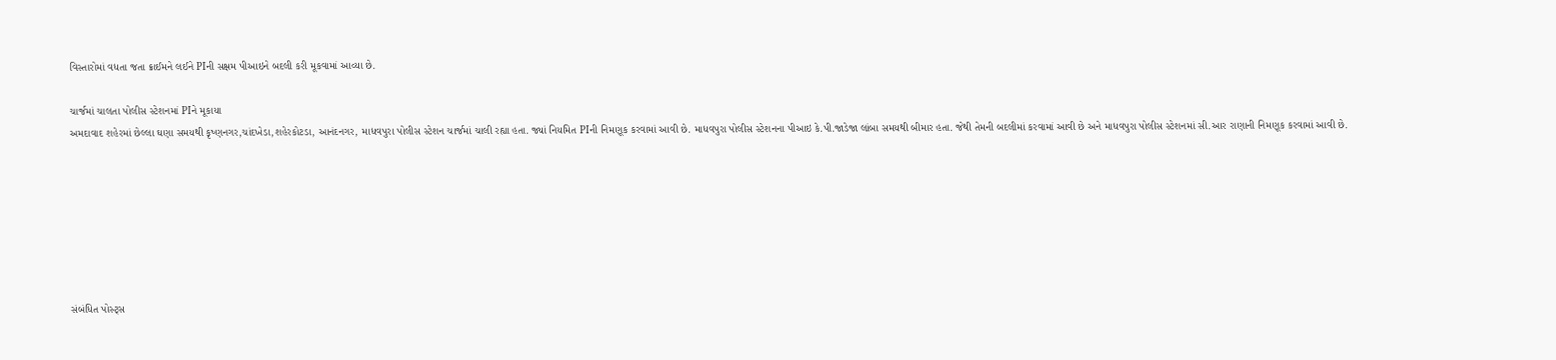વિસ્તારોમાં વધતા જતા ક્રાઈમને લઈને PIની સક્ષમ પીઆઇને બદલી કરી મૂકવામાં આવ્યા છે.

ચાર્જમાં ચાલતા પોલીસ સ્ટેશનમાં PIને મૂકાયા
અમદાવાદ શહેરમાં છેલ્લા ઘણા સમયથી કૃષ્ણનગર,ચાંદખેડા,શહેરકોટડા, આનંદનગર, માધવપુરા પોલીસ સ્ટેશન ચાર્જમાં ચાલી રહ્યા હતા. જ્યાં નિયમિત PIની નિમણૂક કરવામાં આવી છે. માધવપુરા પોલીસ સ્ટેશનના પીઆઇ કે.પી.જાડેજા લાંબા સમયથી બીમાર હતા. જેથી તેમની બદલીમાં કરવામાં આવી છે અને માધવપુરા પોલીસ સ્ટેશનમાં સી.આર રાણાની નિમણૂક કરવામાં આવી છે.







સંબંધિત પોસ્ટ્સ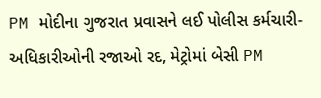PM મોદીના ગુજરાત પ્રવાસને લઈ પોલીસ કર્મચારી-અધિકારીઓની રજાઓ રદ, મેટ્રોમાં બેસી PM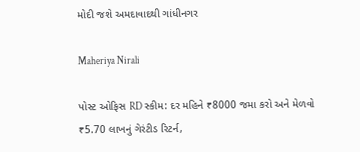મોદી જશે અમદાવાદથી ગાંધીનગર

Maheriya Nirali

પોસ્ટ ઓફિસ RD સ્કીમ: દર મહિને ₹8000 જમા કરો અને મેળવો ₹5.70 લાખનું ગેરંટીડ રિટર્ન,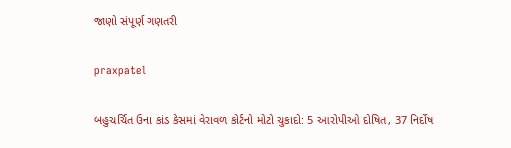જાણો સંપૂર્ણ ગણતરી

praxpatel

બહુચર્ચિત ઉના કાંડ કેસમાં વેરાવળ કોર્ટનો મોટો ચુકાદો: 5 આરોપીઓ દોષિત, 37 નિર્દોષ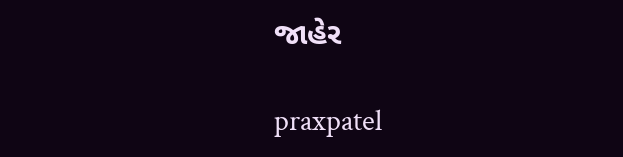જાહેર

praxpatel